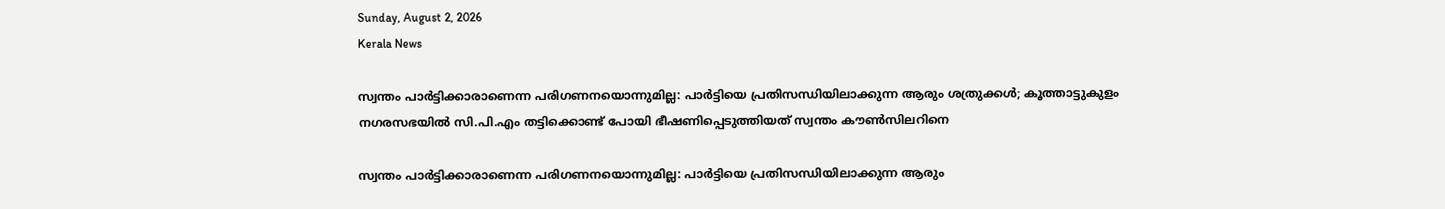Sunday, August 2, 2026
Kerala News

സ്വന്തം പാര്‍ട്ടിക്കാരാണെന്ന പരിഗണനയൊന്നുമില്ല: പാര്‍ട്ടിയെ പ്രതിസന്ധിയിലാക്കുന്ന ആരും ശത്രുക്കള്‍; കൂത്താട്ടുകുളം നഗരസഭയില്‍ സി.പി.എം തട്ടിക്കൊണ്ട് പോയി ഭീഷണിപ്പെടുത്തിയത് സ്വന്തം കൗണ്‍സിലറിനെ

സ്വന്തം പാര്‍ട്ടിക്കാരാണെന്ന പരിഗണനയൊന്നുമില്ല: പാര്‍ട്ടിയെ പ്രതിസന്ധിയിലാക്കുന്ന ആരും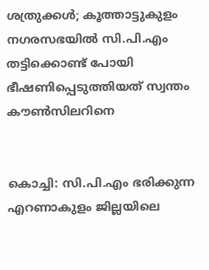ശത്രുക്കള്‍; കൂത്താട്ടുകുളം നഗരസഭയില്‍ സി.പി.എം തട്ടിക്കൊണ്ട് പോയി ഭീഷണിപ്പെടുത്തിയത് സ്വന്തം കൗണ്‍സിലറിനെ


കൊച്ചി: സി.പി.എം ഭരിക്കുന്ന എറണാകുളം ജില്ലയിലെ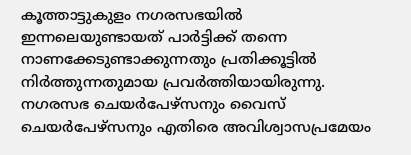കൂത്താട്ടുകുളം നഗരസഭയില്‍ ഇന്നലെയുണ്ടായത് പാര്‍ട്ടിക്ക് തന്നെ നാണക്കേടുണ്ടാക്കുന്നതും പ്രതിക്കൂട്ടില്‍ നിര്‍ത്തുന്നതുമായ പ്രവര്‍ത്തിയായിരുന്നു. നഗരസഭ ചെയര്‍പേഴ്‌സനും വൈസ് ചെയര്‍പേഴ്‌സനും എതിരെ അവിശ്വാസപ്രമേയം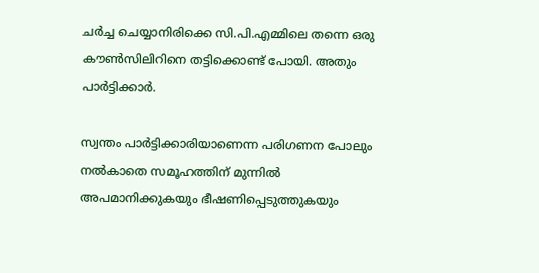ചര്‍ച്ച ചെയ്യാനിരിക്കെ സി.പി.എമ്മിലെ തന്നെ ഒരു കൗണ്‍സിലിറിനെ തട്ടിക്കൊണ്ട് പോയി. അതും പാര്‍ട്ടിക്കാര്‍.

സ്വന്തം പാര്‍ട്ടിക്കാരിയാണെന്ന പരിഗണന പോലും നല്‍കാതെ സമൂഹത്തിന് മുന്നില്‍ അപമാനിക്കുകയും ഭീഷണിപ്പെടുത്തുകയും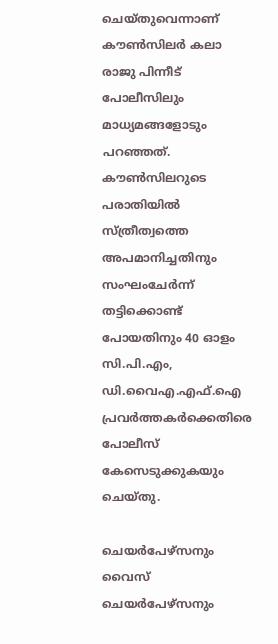ചെയ്തുവെന്നാണ് കൗണ്‍സിലര്‍ കലാ രാജു പിന്നീട് പോലീസിലും മാധ്യമങ്ങളോടും പറഞ്ഞത്. കൗണ്‍സിലറുടെ പരാതിയില്‍ സ്ത്രീത്വത്തെ അപമാനിച്ചതിനും സംഘംചേര്‍ന്ന് തട്ടിക്കൊണ്ട് പോയതിനും 40 ഓളം സി.പി.എം, ഡി.വൈഎ.എഫ്.ഐ പ്രവര്‍ത്തകര്‍ക്കെതിരെ പോലീസ് കേസെടുക്കുകയും ചെയ്തു.

ചെയര്‍പേഴ്‌സനും വൈസ് ചെയര്‍പേഴ്‌സനും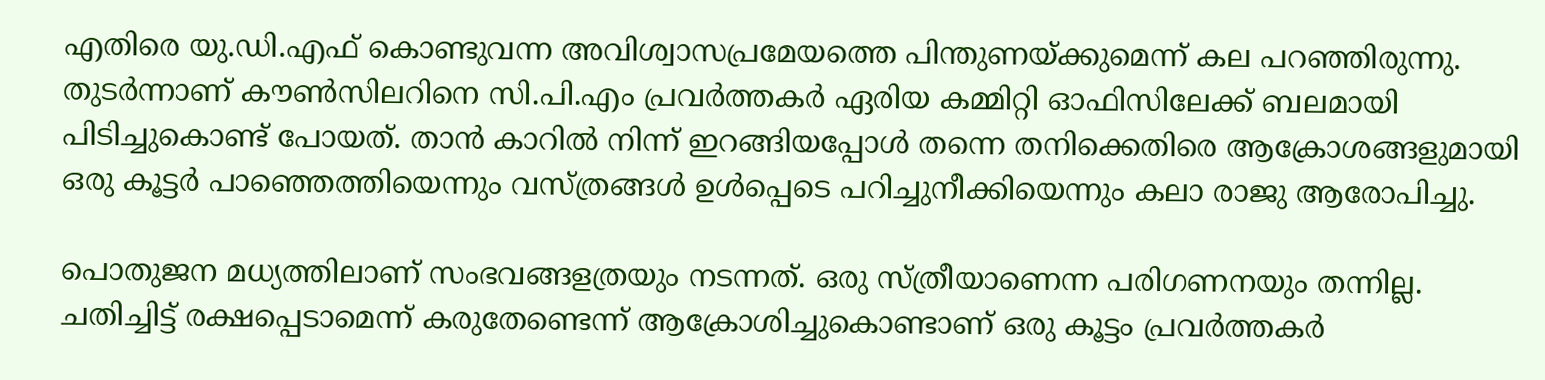എതിരെ യു.ഡി.എഫ് കൊണ്ടുവന്ന അവിശ്വാസപ്രമേയത്തെ പിന്തുണയ്ക്കുമെന്ന് കല പറഞ്ഞിരുന്നു. തുടര്‍ന്നാണ് കൗണ്‍സിലറിനെ സി.പി.എം പ്രവര്‍ത്തകര്‍ ഏരിയ കമ്മിറ്റി ഓഫിസിലേക്ക് ബലമായി പിടിച്ചുകൊണ്ട് പോയത്. താന്‍ കാറില്‍ നിന്ന് ഇറങ്ങിയപ്പോള്‍ തന്നെ തനിക്കെതിരെ ആക്രോശങ്ങളുമായി ഒരു കൂട്ടര്‍ പാഞ്ഞെത്തിയെന്നും വസ്ത്രങ്ങള്‍ ഉള്‍പ്പെടെ പറിച്ചുനീക്കിയെന്നും കലാ രാജു ആരോപിച്ചു.

പൊതുജന മധ്യത്തിലാണ് സംഭവങ്ങളത്രയും നടന്നത്. ഒരു സ്ത്രീയാണെന്ന പരിഗണനയും തന്നില്ല. ചതിച്ചിട്ട് രക്ഷപ്പെടാമെന്ന് കരുതേണ്ടെന്ന് ആക്രോശിച്ചുകൊണ്ടാണ് ഒരു കൂട്ടം പ്രവര്‍ത്തകര്‍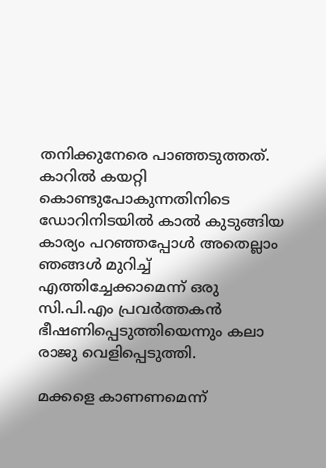തനിക്കുനേരെ പാഞ്ഞടുത്തത്. കാറില്‍ കയറ്റി കൊണ്ടുപോകുന്നതിനിടെ ഡോറിനിടയില്‍ കാല്‍ കുടുങ്ങിയ കാര്യം പറഞ്ഞപ്പോള്‍ അതെല്ലാം ഞങ്ങള്‍ മുറിച്ച് എത്തിച്ചേക്കാമെന്ന് ഒരു സി.പി.എം പ്രവര്‍ത്തകന്‍ ഭീഷണിപ്പെടുത്തിയെന്നും കലാ രാജു വെളിപ്പെടുത്തി.

മക്കളെ കാണണമെന്ന്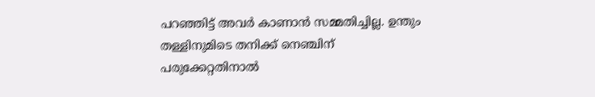പറഞ്ഞിട്ട് അവര്‍ കാണാന്‍ സമ്മതിച്ചില്ല. ഉന്തും തള്ളിനുമിടെ തനിക്ക് നെഞ്ചിന് പരുക്കേറ്റതിനാല്‍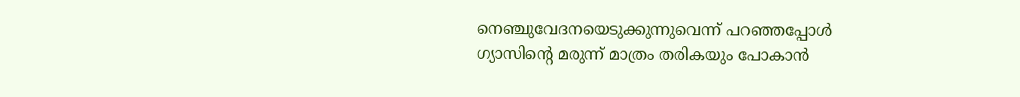നെഞ്ചുവേദനയെടുക്കുന്നുവെന്ന് പറഞ്ഞപ്പോള്‍ ഗ്യാസിന്റെ മരുന്ന് മാത്രം തരികയും പോകാന്‍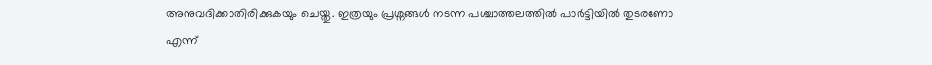അനുവദിക്കാതിരിക്കുകയും ചെയ്തു. ഇത്രയും പ്രശ്നങ്ങള്‍ നടന്ന പശ്ചാത്തലത്തില്‍ പാര്‍ട്ടിയില്‍ തുടരണോ എന്ന്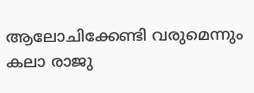ആലോചിക്കേണ്ടി വരുമെന്നും കലാ രാജു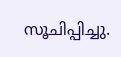സൂചിപ്പിച്ചു.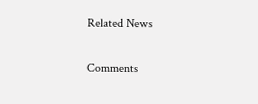Related News

Comments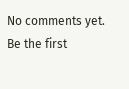No comments yet. Be the first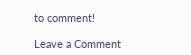to comment!

Leave a Comment